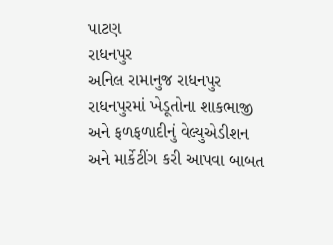પાટણ
રાધનપુર
અનિલ રામાનુજ રાધનપુર
રાધનપુરમાં ખેડૂતોના શાકભાજી અને ફળફળાદીનું વેલ્યુએડીશન અને માર્કેટીંગ કરી આપવા બાબત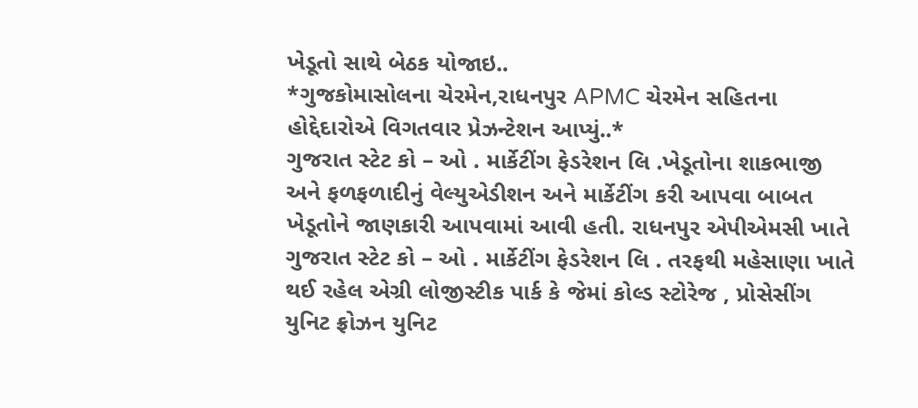ખેડૂતો સાથે બેઠક યોજાઇ..
*ગુજકોમાસોલના ચેરમેન,રાધનપુર APMC ચેરમેન સહિતના હોદ્દેદારોએ વિગતવાર પ્રેઝન્ટેશન આપ્યું..*
ગુજરાત સ્ટેટ કો – ઓ . માર્કેટીંગ ફેડરેશન લિ .ખેડૂતોના શાકભાજી અને ફળફળાદીનું વેલ્યુએડીશન અને માર્કેટીંગ કરી આપવા બાબત ખેડૂતોને જાણકારી આપવામાં આવી હતી. રાધનપુર એપીએમસી ખાતે ગુજરાત સ્ટેટ કો – ઓ . માર્કેટીંગ ફેડરેશન લિ . તરફથી મહેસાણા ખાતે થઈ રહેલ એગ્રી લોજીસ્ટીક પાર્ક કે જેમાં કોલ્ડ સ્ટોરેજ , પ્રોસેસીંગ યુનિટ ફ્રોઝન યુનિટ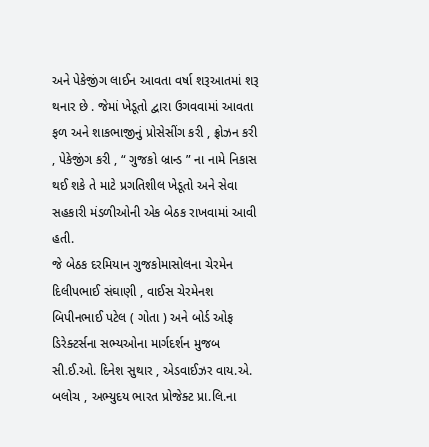અને પેકેજીંગ લાઈન આવતા વર્ષા શરૂઆતમાં શરૂ થનાર છે . જેમાં ખેડૂતો દ્વારા ઉગવવામાં આવતા ફળ અને શાકભાજીનું પ્રોસેસીંગ કરી , ફ્રોઝન કરી , પેકેજીંગ કરી , “ ગુજકો બ્રાન્ડ ” ના નામે નિકાસ થઈ શકે તે માટે પ્રગતિશીલ ખેડૂતો અને સેવા સહકારી મંડળીઓની એક બેઠક રાખવામાં આવી હતી.
જે બેઠક દરમિયાન ગુજકોમાસોલના ચેરમેન દિલીપભાઈ સંઘાણી , વાઈસ ચેરમેનશ બિપીનભાઈ પટેલ ( ગોતા ) અને બોર્ડ ઓફ ડિરેક્ટર્સના સભ્યઓના માર્ગદર્શન મુજબ સી.ઈ.ઓ. દિનેશ સુથાર , એડવાઈઝર વાય.એ. બલોચ , અભ્યુદય ભારત પ્રોજેક્ટ પ્રા.લિ.ના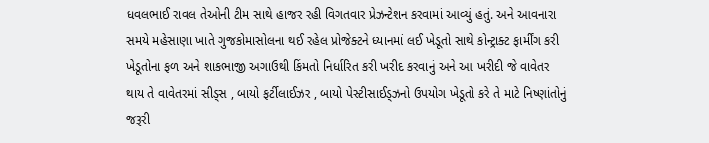ધવલભાઈ રાવલ તેઓની ટીમ સાથે હાજર રહી વિગતવાર પ્રેઝન્ટેશન કરવામાં આવ્યું હતું. અને આવનારા સમયે મહેસાણા ખાતે ગુજકોમાસોલના થઈ રહેલ પ્રોજેક્ટને ધ્યાનમાં લઈ ખેડૂતો સાથે કોન્ટ્રાક્ટ ફાર્મીંગ કરી ખેડૂતોના ફળ અને શાકભાજી અગાઉથી કિંમતો નિર્ધારિત કરી ખરીદ કરવાનું અને આ ખરીદી જે વાવેતર થાય તે વાવેતરમાં સીડ્સ , બાયો ફર્ટીલાઈઝર , બાયો પેસ્ટીસાઈડ્ઝનો ઉપયોગ ખેડૂતો કરે તે માટે નિષ્ણાંતોનું જરૂરી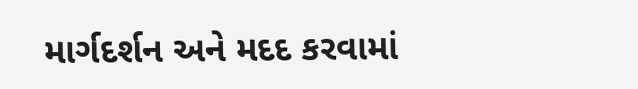માર્ગદર્શન અને મદદ કરવામાં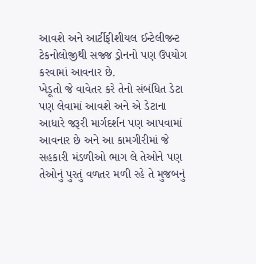આવશે અને આર્ટીફીશીયલ ઈન્ટેલીજન્ટ ટેકનોલોજીથી સજ્જ ડ્રોનનો પણ ઉપયોગ કરવામાં આવનાર છે.
ખેડૂતો જે વાવેતર કરે તેનો સંબંધિત ડેટા પણ લેવામાં આવશે અને એ ડેટાના આધારે જરૂરી માર્ગદર્શન પણ આપવામાં આવનાર છે અને આ કામગીરીમાં જે સહકારી મંડળીઓ ભાગ લે તેઓને પણ તેઓનું પુરતું વળતર મળી રહે તે મુજબનું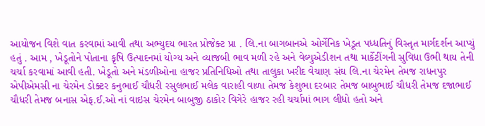આયોજન વિશે વાત કરવામાં આવી તથા અભ્યુદય ભારત પ્રોજેક્ટ પ્રા . લિ.ના બાગબાનએ ઓર્ગેનિક ખેડૂત પધ્ધતિનું વિસ્તૃત માર્ગદર્શન આપ્યું હતું . આમ , ખેડૂતોને પોતાના કૃષિ ઉત્પાદનમાં યોગ્ય અને વ્યાજબી ભાવ મળી રહે અને વેલ્યુએડીશન તથા માર્કેટીંગની સુવિધા ઉભી થાય તેની ચર્ચા કરવામાં આવી હતી. ખેડૂતો અને મંડળીઓના હાજર પ્રતિનિધિઓ તથા તાલુકા ખરીદ વેચાણ સંઘ લિ.ના ચેરમેન તેમજ રાધનપુર એપીએમસી ના ચેરમેન ડોક્ટર કનુભાઈ ચૌધરી રસુલભાઈ મલેક વારાહી વાળા તેમજ કેશુભા દરબાર તેમજ બાબુભાઈ ચૌધરી તેમજ દજાભાઈ ચૌધરી તેમજ બનાસ એફ.ઈ.ઓ નાં વાઇસ ચેરમેન બાબુજી ઠાકોર વિગેરે હાજર રહી ચર્ચામાં ભાગ લીધો હતો અને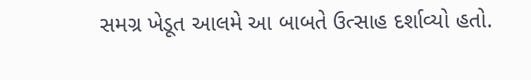સમગ્ર ખેડૂત આલમે આ બાબતે ઉત્સાહ દર્શાવ્યો હતો.